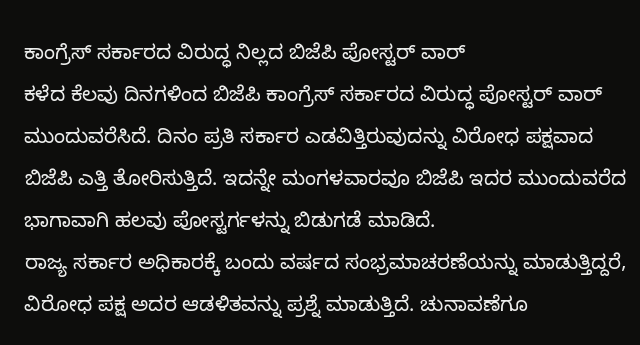ಕಾಂಗ್ರೆಸ್ ಸರ್ಕಾರದ ವಿರುದ್ಧ ನಿಲ್ಲದ ಬಿಜೆಪಿ ಪೋಸ್ಟರ್ ವಾರ್
ಕಳೆದ ಕೆಲವು ದಿನಗಳಿಂದ ಬಿಜೆಪಿ ಕಾಂಗ್ರೆಸ್ ಸರ್ಕಾರದ ವಿರುದ್ಧ ಪೋಸ್ಟರ್ ವಾರ್ ಮುಂದುವರೆಸಿದೆ. ದಿನಂ ಪ್ರತಿ ಸರ್ಕಾರ ಎಡವಿತ್ತಿರುವುದನ್ನು ವಿರೋಧ ಪಕ್ಷವಾದ ಬಿಜೆಪಿ ಎತ್ತಿ ತೋರಿಸುತ್ತಿದೆ. ಇದನ್ನೇ ಮಂಗಳವಾರವೂ ಬಿಜೆಪಿ ಇದರ ಮುಂದುವರೆದ ಭಾಗಾವಾಗಿ ಹಲವು ಪೋಸ್ಟರ್ಗಳನ್ನು ಬಿಡುಗಡೆ ಮಾಡಿದೆ.
ರಾಜ್ಯ ಸರ್ಕಾರ ಅಧಿಕಾರಕ್ಕೆ ಬಂದು ವರ್ಷದ ಸಂಭ್ರಮಾಚರಣೆಯನ್ನು ಮಾಡುತ್ತಿದ್ದರೆ, ವಿರೋಧ ಪಕ್ಷ ಅದರ ಆಡಳಿತವನ್ನು ಪ್ರಶ್ನೆ ಮಾಡುತ್ತಿದೆ. ಚುನಾವಣೆಗೂ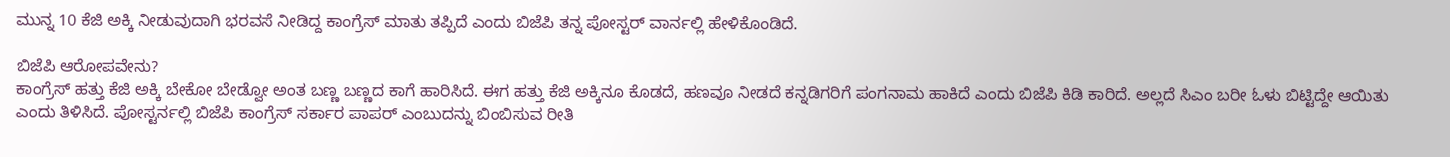ಮುನ್ನ 10 ಕೆಜಿ ಅಕ್ಕಿ ನೀಡುವುದಾಗಿ ಭರವಸೆ ನೀಡಿದ್ದ ಕಾಂಗ್ರೆಸ್ ಮಾತು ತಪ್ಪಿದೆ ಎಂದು ಬಿಜೆಪಿ ತನ್ನ ಪೋಸ್ಟರ್ ವಾರ್ನಲ್ಲಿ ಹೇಳಿಕೊಂಡಿದೆ.

ಬಿಜೆಪಿ ಆರೋಪವೇನು?
ಕಾಂಗ್ರೆಸ್ ಹತ್ತು ಕೆಜಿ ಅಕ್ಕಿ ಬೇಕೋ ಬೇಡ್ವೋ ಅಂತ ಬಣ್ಣ ಬಣ್ಣದ ಕಾಗೆ ಹಾರಿಸಿದೆ. ಈಗ ಹತ್ತು ಕೆಜಿ ಅಕ್ಕಿನೂ ಕೊಡದೆ, ಹಣವೂ ನೀಡದೆ ಕನ್ನಡಿಗರಿಗೆ ಪಂಗನಾಮ ಹಾಕಿದೆ ಎಂದು ಬಿಜೆಪಿ ಕಿಡಿ ಕಾರಿದೆ. ಅಲ್ಲದೆ ಸಿಎಂ ಬರೀ ಓಳು ಬಿಟ್ಟಿದ್ದೇ ಆಯಿತು ಎಂದು ತಿಳಿಸಿದೆ. ಪೋಸ್ಟರ್ನಲ್ಲಿ ಬಿಜೆಪಿ ಕಾಂಗ್ರೆಸ್ ಸರ್ಕಾರ ಪಾಪರ್ ಎಂಬುದನ್ನು ಬಿಂಬಿಸುವ ರೀತಿ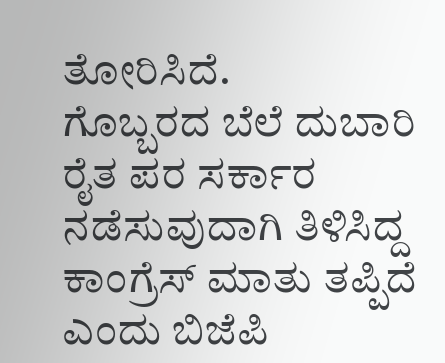ತೋರಿಸಿದೆ.
ಗೊಬ್ಬರದ ಬೆಲೆ ದುಬಾರಿ
ರೈತ ಪರ ಸರ್ಕಾರ ನಡೆಸುವುದಾಗಿ ತಿಳಿಸಿದ್ದ ಕಾಂಗ್ರೆಸ್ ಮಾತು ತಪ್ಪಿದೆ ಎಂದು ಬಿಜೆಪಿ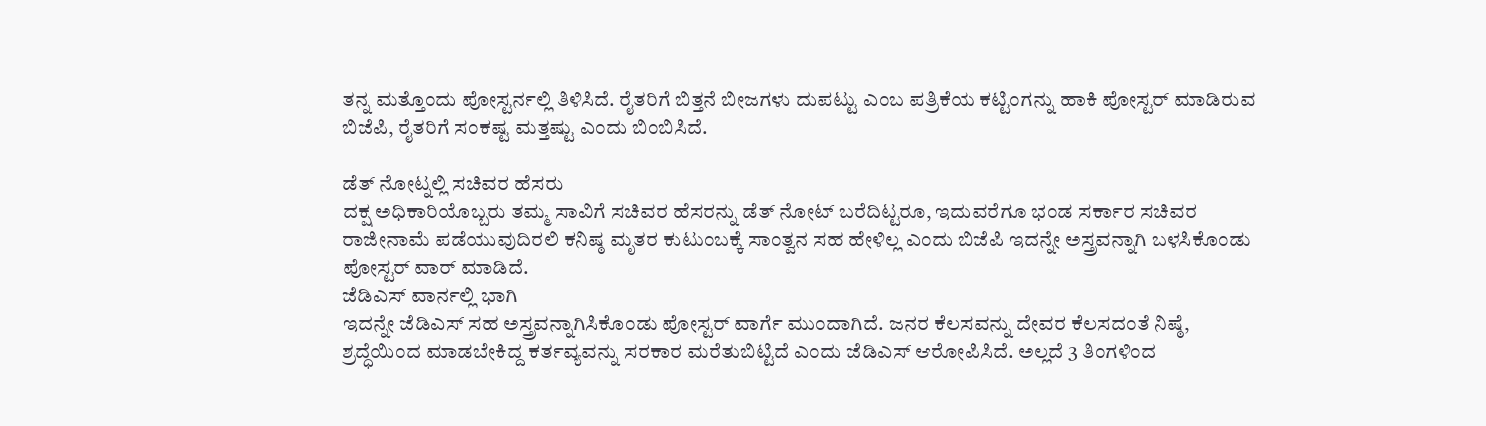ತನ್ನ ಮತ್ತೊಂದು ಪೋಸ್ಟರ್ನಲ್ಲಿ ತಿಳಿಸಿದೆ. ರೈತರಿಗೆ ಬಿತ್ತನೆ ಬೀಜಗಳು ದುಪಟ್ಟು ಎಂಬ ಪತ್ರಿಕೆಯ ಕಟ್ಟಿಂಗನ್ನು ಹಾಕಿ ಪೋಸ್ಟರ್ ಮಾಡಿರುವ ಬಿಜೆಪಿ, ರೈತರಿಗೆ ಸಂಕಷ್ಟ ಮತ್ತಷ್ಟು ಎಂದು ಬಿಂಬಿಸಿದೆ.

ಡೆತ್ ನೋಟ್ನಲ್ಲಿ ಸಚಿವರ ಹೆಸರು
ದಕ್ಷ ಅಧಿಕಾರಿಯೊಬ್ಬರು ತಮ್ಮ ಸಾವಿಗೆ ಸಚಿವರ ಹೆಸರನ್ನು ಡೆತ್ ನೋಟ್ ಬರೆದಿಟ್ಟರೂ, ಇದುವರೆಗೂ ಭಂಡ ಸರ್ಕಾರ ಸಚಿವರ ರಾಜೀನಾಮೆ ಪಡೆಯುವುದಿರಲಿ ಕನಿಷ್ಠ ಮೃತರ ಕುಟುಂಬಕ್ಕೆ ಸಾಂತ್ವನ ಸಹ ಹೇಳಿಲ್ಲ ಎಂದು ಬಿಜೆಪಿ ಇದನ್ನೇ ಅಸ್ತ್ರವನ್ನಾಗಿ ಬಳಸಿಕೊಂಡು ಪೋಸ್ಟರ್ ವಾರ್ ಮಾಡಿದೆ.
ಜೆಡಿಎಸ್ ವಾರ್ನಲ್ಲಿ ಭಾಗಿ
ಇದನ್ನೇ ಜೆಡಿಎಸ್ ಸಹ ಅಸ್ತ್ರವನ್ನಾಗಿಸಿಕೊಂಡು ಪೋಸ್ಟರ್ ವಾರ್ಗೆ ಮುಂದಾಗಿದೆ. ಜನರ ಕೆಲಸವನ್ನು ದೇವರ ಕೆಲಸದಂತೆ ನಿಷ್ಠೆ, ಶ್ರದ್ಧೆಯಿಂದ ಮಾಡಬೇಕಿದ್ದ ಕರ್ತವ್ಯವನ್ನು ಸರಕಾರ ಮರೆತುಬಿಟ್ಟಿದೆ ಎಂದು ಜೆಡಿಎಸ್ ಆರೋಪಿಸಿದೆ. ಅಲ್ಲದೆ 3 ತಿಂಗಳಿಂದ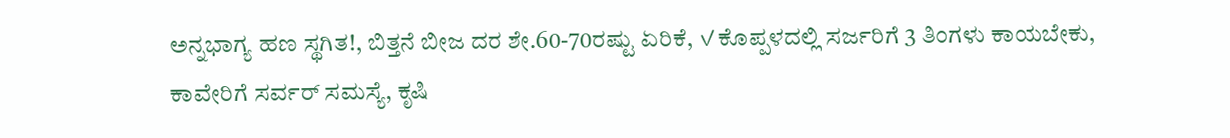ಅನ್ನಭಾಗ್ಯ ಹಣ ಸ್ಥಗಿತ!, ಬಿತ್ತನೆ ಬೀಜ ದರ ಶೇ.60-70ರಷ್ಟು ಏರಿಕೆ, ✓ಕೊಪ್ಪಳದಲ್ಲಿ ಸರ್ಜರಿಗೆ 3 ತಿಂಗಳು ಕಾಯಬೇಕು, ಕಾವೇರಿಗೆ ಸರ್ವರ್ ಸಮಸ್ಯೆ, ಕೃಷಿ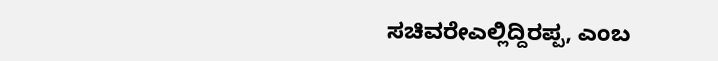ಸಚಿವರೇಎಲ್ಲಿದ್ದಿರಪ್ಪ, ಎಂಬ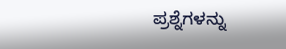ಪ್ರಶ್ನೆಗಳನ್ನು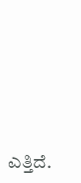ಎತ್ತಿದೆ.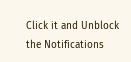Click it and Unblock the Notifications